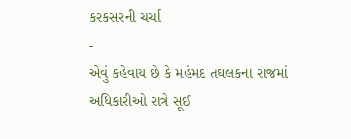કરકસરની ચર્ચા
-
એવું કહેવાય છે કે મહંમદ તઘલકના રાજમાં અધિકારીઓ રાત્રે સૂઈ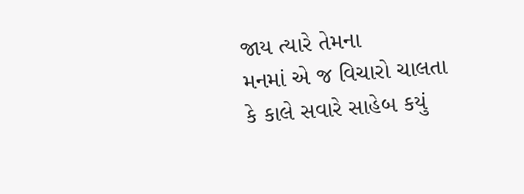જાય ત્યારે તેમના
મનમાં એ જ વિચારો ચાલતા કે કાલે સવારે સાહેબ કયું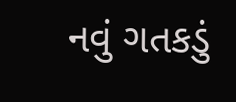નવું ગતકડું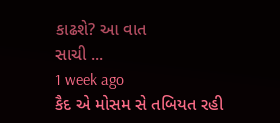કાઢશે? આ વાત
સાચી ...
1 week ago
કૈદ એ મોસમ સે તબિયત રહી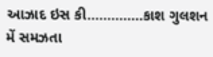આઝાદ ઇસ કી..............કાશ ગુલશન મેં સમઝતા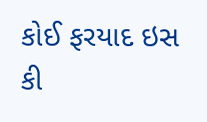કોઈ ફરયાદ ઇસ કી